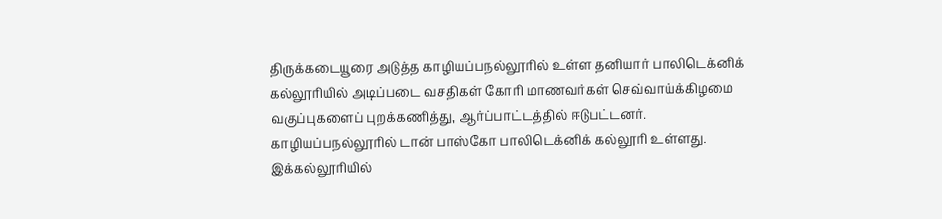திருக்கடையூரை அடுத்த காழியப்பநல்லூரில் உள்ள தனியார் பாலிடெக்னிக் கல்லூரியில் அடிப்படை வசதிகள் கோரி மாணவர்கள் செவ்வாய்க்கிழமை வகுப்புகளைப் புறக்கணித்து, ஆர்ப்பாட்டத்தில் ஈடுபட்டனர்.
காழியப்பநல்லூரில் டான் பாஸ்கோ பாலிடெக்னிக் கல்லூரி உள்ளது. இக்கல்லூரியில்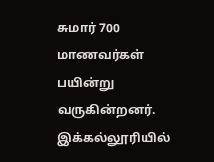சுமார் 700 மாணவர்கள் பயின்று வருகின்றனர். இக்கல்லூரியில்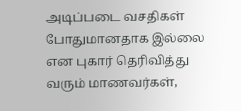அடிப்படை வசதிகள் போதுமானதாக இல்லை என புகார் தெரிவித்து வரும் மாணவர்கள்,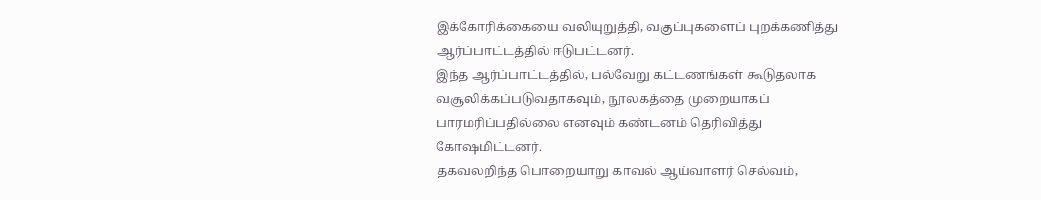இக்கோரிக்கையை வலியுறுத்தி, வகுப்புகளைப் புறக்கணித்து ஆர்ப்பாட்டத்தில் ஈடுபட்டனர்.
இந்த ஆர்ப்பாட்டத்தில், பல்வேறு கட்டணங்கள் கூடுதலாக வசூலிக்கப்படுவதாகவும், நூலகத்தை முறையாகப் பாரமரிப்பதில்லை எனவும் கண்டனம் தெரிவித்து கோஷமிட்டனர்.
தகவலறிந்த பொறையாறு காவல் ஆய்வாளர் செல்வம்,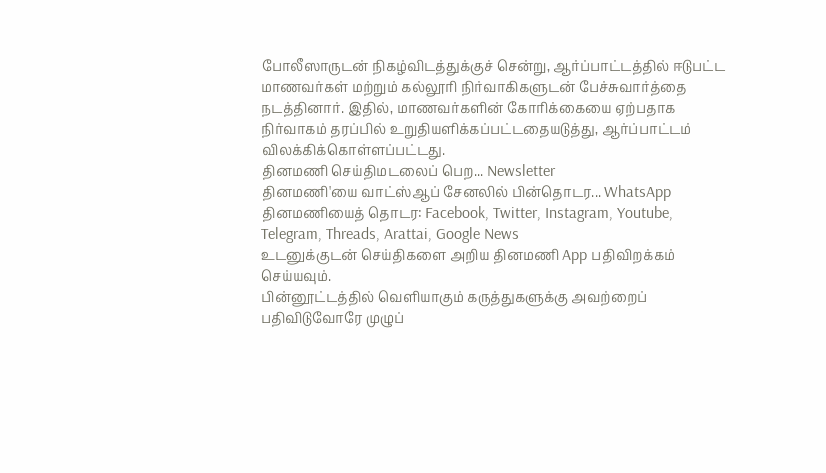போலீஸாருடன் நிகழ்விடத்துக்குச் சென்று, ஆர்ப்பாட்டத்தில் ஈடுபட்ட மாணவர்கள் மற்றும் கல்லூரி நிர்வாகிகளுடன் பேச்சுவார்த்தை நடத்தினார். இதில், மாணவர்களின் கோரிக்கையை ஏற்பதாக நிர்வாகம் தரப்பில் உறுதியளிக்கப்பட்டதையடுத்து, ஆர்ப்பாட்டம் விலக்கிக்கொள்ளப்பட்டது.
தினமணி செய்திமடலைப் பெற... Newsletter
தினமணி'யை வாட்ஸ்ஆப் சேனலில் பின்தொடர... WhatsApp
தினமணியைத் தொடர: Facebook, Twitter, Instagram, Youtube, Telegram, Threads, Arattai, Google News
உடனுக்குடன் செய்திகளை அறிய தினமணி App பதிவிறக்கம் செய்யவும்.
பின்னூட்டத்தில் வெளியாகும் கருத்துகளுக்கு அவற்றைப் பதிவிடுவோரே முழுப்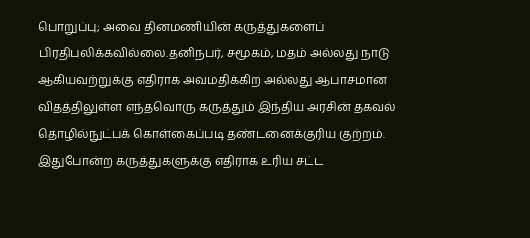பொறுப்பு; அவை தினமணியின் கருத்துகளைப் பிரதிபலிக்கவில்லை.தனிநபர், சமூகம், மதம் அல்லது நாடு ஆகியவற்றுக்கு எதிராக அவமதிக்கிற அல்லது ஆபாசமான விதத்திலுள்ள எந்தவொரு கருத்தும் இந்திய அரசின் தகவல் தொழில்நுட்பக் கொள்கைப்படி தண்டனைக்குரிய குற்றம். இதுபோன்ற கருத்துகளுக்கு எதிராக உரிய சட்ட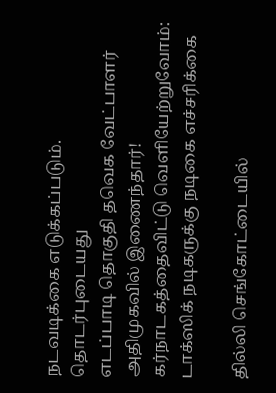நடவடிக்கை எடுக்கப்படும்.
தொடர்புடையது
எடப்பாடி தொகுதி தவெக வேட்பாளர் அதிமுகவில் இணைந்தார்!
கர்நாடகத்தைவிட்டு வெளியேற்றுவோம்: டாக்ஸிக் நடிகருக்கு நடிகை எச்சரிக்கை

தில்லி செங்கோட்டையில்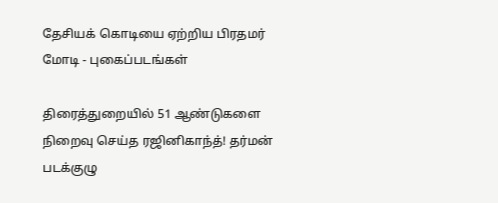தேசியக் கொடியை ஏற்றிய பிரதமர் மோடி - புகைப்படங்கள்

திரைத்துறையில் 51 ஆண்டுகளை நிறைவு செய்த ரஜினிகாந்த்! தர்மன் படக்குழு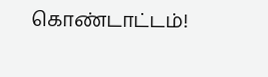கொண்டாட்டம்!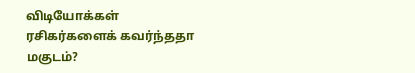விடியோக்கள்
ரசிகர்களைக் கவர்ந்ததா மகுடம்?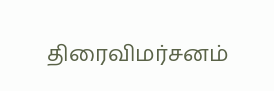திரைவிமர்சனம்